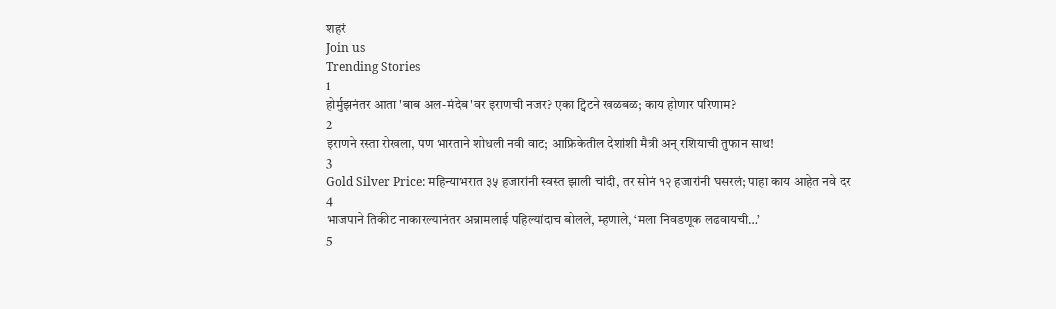शहरं
Join us
Trending Stories
1
होर्मुझनंतर आता 'बाब अल-मंदेब'वर इराणची नजर? एका ट्विटने खळबळ; काय होणार परिणाम?
2
इराणने रस्ता रोखला, पण भारताने शोधली नवी वाट; आफ्रिकेतील देशांशी मैत्री अन् रशियाची तुफान साथ!
3
Gold Silver Price: महिन्याभरात ३५ हजारांनी स्वस्त झाली चांदी, तर सोनं १२ हजारांनी घसरलं; पाहा काय आहेत नवे दर
4
भाजपाने तिकीट नाकारल्यानंतर अन्नामलाई पहिल्यांदाच बोलले, म्हणाले, ‘मला निवडणूक लढवायची…’
5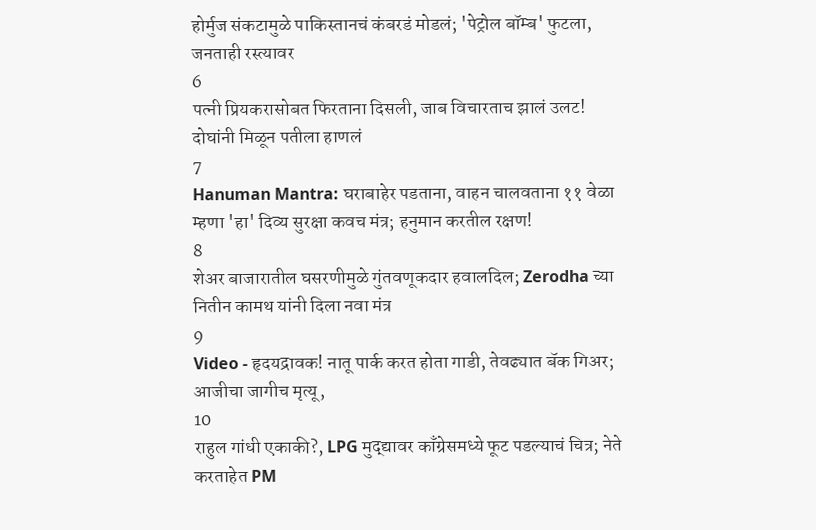होर्मुज संकटामुळे पाकिस्तानचं कंबरडं मोडलं; 'पेट्रोल बॉम्ब' फुटला, जनताही रस्त्यावर
6
पत्नी प्रियकरासोबत फिरताना दिसली, जाब विचारताच झालं उलट! दोघांनी मिळून पतीला हाणलं
7
Hanuman Mantra: घराबाहेर पडताना, वाहन चालवताना ११ वेळा म्हणा 'हा' दिव्य सुरक्षा कवच मंत्र; हनुमान करतील रक्षण!
8
शेअर बाजारातील घसरणीमुळे गुंतवणूकदार हवालदिल; Zerodha च्या नितीन कामथ यांनी दिला नवा मंत्र
9
Video - हृदयद्रावक! नातू पार्क करत होता गाडी, तेवढ्यात बॅक गिअर; आजीचा जागीच मृत्यू,
10
राहुल गांधी एकाकी?, LPG मुद्द्यावर काँग्रेसमध्ये फूट पडल्याचं चित्र; नेते करताहेत PM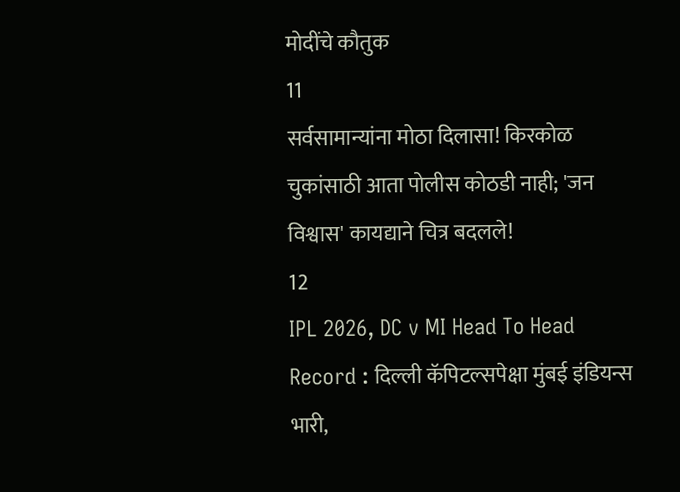मोदींचे कौतुक
11
सर्वसामान्यांना मोठा दिलासा! किरकोळ चुकांसाठी आता पोलीस कोठडी नाही; 'जन विश्वास' कायद्याने चित्र बदलले!
12
IPL 2026, DC v MI Head To Head Record : दिल्ली कॅपिटल्सपेक्षा मुंबई इंडियन्स भारी,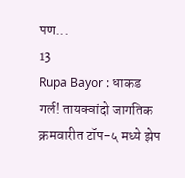पण...
13
Rupa Bayor : धाकड गर्ल! तायक्वांदो जागतिक क्रमवारीत टॉप-५ मध्ये झेप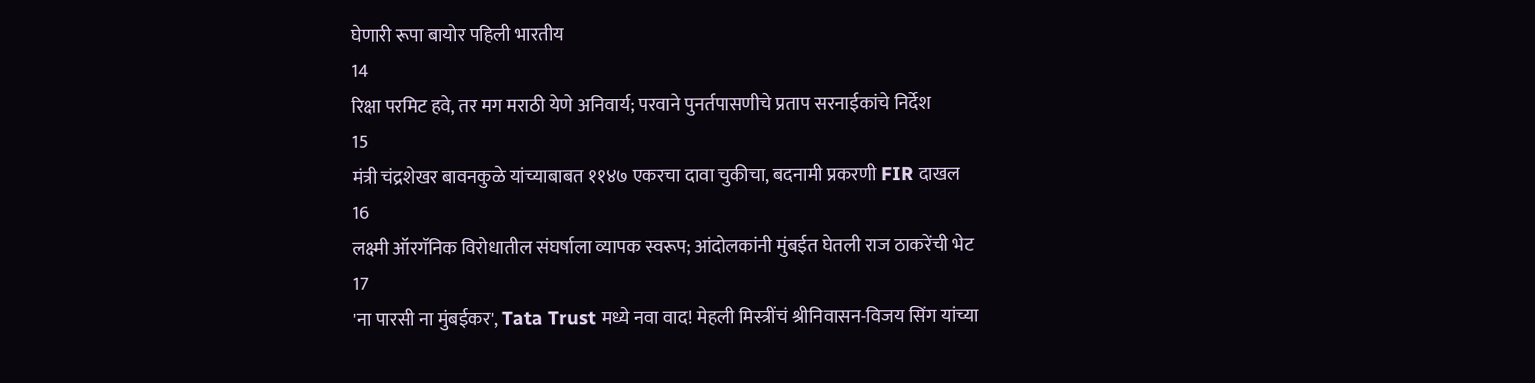घेणारी रूपा बायोर पहिली भारतीय
14
रिक्षा परमिट हवे, तर मग मराठी येणे अनिवार्य; परवाने पुनर्तपासणीचे प्रताप सरनाईकांचे निर्देश
15
मंत्री चंद्रशेखर बावनकुळे यांच्याबाबत ११४७ एकरचा दावा चुकीचा, बदनामी प्रकरणी FIR दाखल
16
लक्ष्मी ऑरगॅनिक विरोधातील संघर्षाला व्यापक स्वरूप; आंदोलकांनी मुंबईत घेतली राज ठाकरेंची भेट
17
'ना पारसी ना मुंबईकर', Tata Trust मध्ये नवा वाद! मेहली मिस्त्रींचं श्रीनिवासन-विजय सिंग यांच्या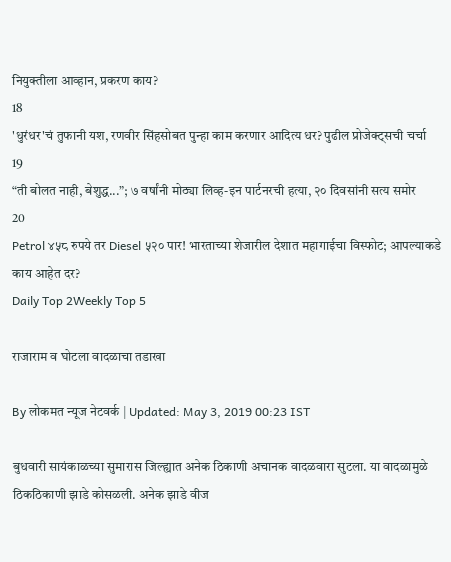नियुक्तीला आव्हान, प्रकरण काय?
18
'धुरंधर'चं तुफानी यश, रणवीर सिंहसोबत पुन्हा काम करणार आदित्य धर? पुढील प्रोजेक्ट्सची चर्चा
19
“ती बोलत नाही, बेशुद्ध...”; ७ वर्षांनी मोठ्या लिव्ह-इन पार्टनरची हत्या, २० दिवसांनी सत्य समोर
20
Petrol ४५८ रुपये तर Diesel ५२० पार! भारताच्या शेजारील देशात महागाईचा विस्फोट; आपल्याकडे काय आहेत दर?
Daily Top 2Weekly Top 5

राजाराम व घोटला वादळाचा तडाखा

By लोकमत न्यूज नेटवर्क | Updated: May 3, 2019 00:23 IST

बुधवारी सायंकाळच्या सुमारास जिल्ह्यात अनेक ठिकाणी अचानक वादळवारा सुटला. या वादळामुळे ठिकठिकाणी झाडे कोसळली. अनेक झाडे वीज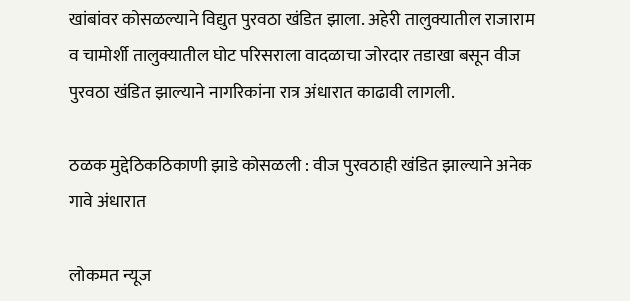खांबांवर कोसळल्याने विद्युत पुरवठा खंडित झाला. अहेरी तालुक्यातील राजाराम व चामोर्शी तालुक्यातील घोट परिसराला वादळाचा जोरदार तडाखा बसून वीज पुरवठा खंडित झाल्याने नागरिकांना रात्र अंधारात काढावी लागली.

ठळक मुद्देठिकठिकाणी झाडे कोसळली : वीज पुरवठाही खंडित झाल्याने अनेक गावे अंधारात

लोकमत न्यूज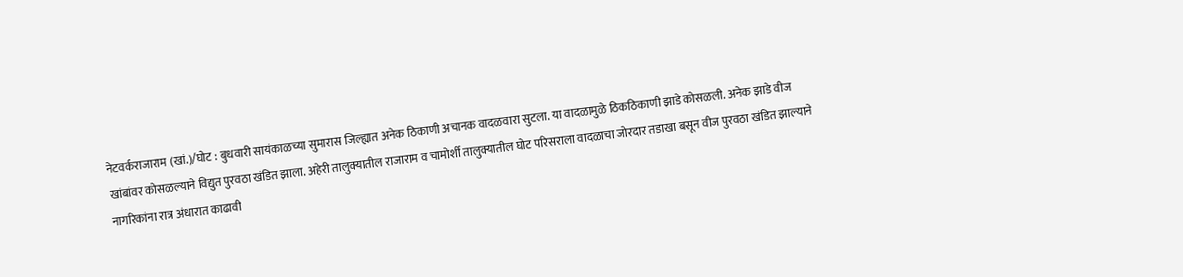नेटवर्कराजाराम (खां.)/घोट : बुधवारी सायंकाळच्या सुमारास जिल्ह्यात अनेक ठिकाणी अचानक वादळवारा सुटला. या वादळामुळे ठिकठिकाणी झाडे कोसळली. अनेक झाडे वीज खांबांवर कोसळल्याने विद्युत पुरवठा खंडित झाला. अहेरी तालुक्यातील राजाराम व चामोर्शी तालुक्यातील घोट परिसराला वादळाचा जोरदार तडाखा बसून वीज पुरवठा खंडित झाल्याने नागरिकांना रात्र अंधारात काढावी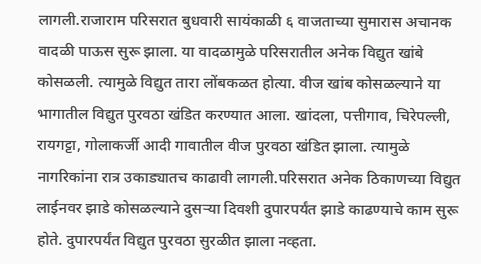लागली.राजाराम परिसरात बुधवारी सायंकाळी ६ वाजताच्या सुमारास अचानक वादळी पाऊस सुरू झाला. या वादळामुळे परिसरातील अनेक विद्युत खांबे कोसळली. त्यामुळे विद्युत तारा लोंबकळत होत्या. वीज खांब कोसळल्याने या भागातील विद्युत पुरवठा खंडित करण्यात आला. खांदला, पत्तीगाव, चिरेपल्ली, रायगट्टा, गोलाकर्जी आदी गावातील वीज पुरवठा खंडित झाला. त्यामुळे नागरिकांना रात्र उकाड्यातच काढावी लागली.परिसरात अनेक ठिकाणच्या विद्युत लाईनवर झाडे कोसळल्याने दुसऱ्या दिवशी दुपारपर्यंत झाडे काढण्याचे काम सुरू होते. दुपारपर्यंत विद्युत पुरवठा सुरळीत झाला नव्हता.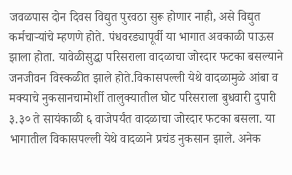जवळपास दोन दिवस विद्युत पुरवठा सुरू होणार नाही, असे विद्युत कर्मचाऱ्यांचे म्हणणे होते. पंधवरड्यापूर्वी या भागात अवकाळी पाऊस झाला होता. यावेळीसुद्धा परिसराला वादळाचा जोरदार फटका बसल्याने जनजीवन विस्कळीत झाले होते.विकासपल्ली येथे वादळामुळे आंबा व मक्याचे नुकसानचामोर्शी तालुक्यातील घोट परिसराला बुधवारी दुपारी ३.३० ते सायंकाळी ६ वाजेपर्यंत वादळाचा जोरदार फटका बसला. या भागातील विकासपल्ली येथे वादळाने प्रचंड नुकसान झाले. अनेक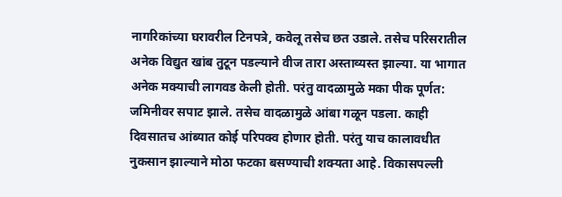नागरिकांच्या घरावरील टिनपत्रे, कवेलू तसेच छत उडाले. तसेच परिसरातील अनेक विद्युत खांब तुटून पडल्याने वीज तारा अस्ताव्यस्त झाल्या. या भागात अनेक मक्याची लागवड केली होती. परंतु वादळामुळे मका पीक पूर्णत: जमिनीवर सपाट झाले. तसेच वादळामुळे आंबा गळून पडला. काही दिवसातच आंब्यात कोई परिपक्व होणार होती. परंतु याच कालावधीत नुकसान झाल्याने मोठा फटका बसण्याची शक्यता आहे. विकासपल्ली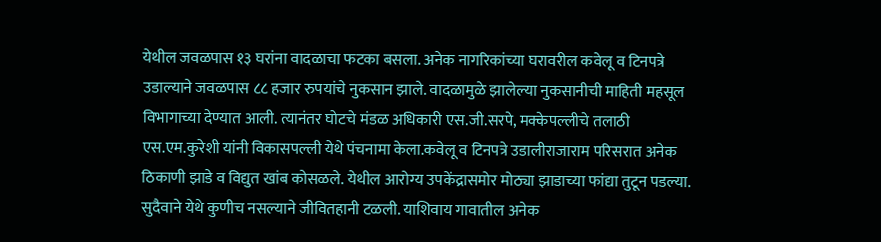येथील जवळपास १३ घरांना वादळाचा फटका बसला. अनेक नागरिकांच्या घरावरील कवेलू व टिनपत्रे उडाल्याने जवळपास ८८ हजार रुपयांचे नुकसान झाले. वादळामुळे झालेल्या नुकसानीची माहिती महसूल विभागाच्या देण्यात आली. त्यानंतर घोटचे मंडळ अधिकारी एस.जी.सरपे, मक्केपल्लीचे तलाठी एस.एम.कुरेशी यांनी विकासपल्ली येथे पंचनामा केला.कवेलू व टिनपत्रे उडालीराजाराम परिसरात अनेक ठिकाणी झाडे व विद्युत खांब कोसळले. येथील आरोग्य उपकेंद्रासमोर मोठ्या झाडाच्या फांद्या तुटून पडल्या. सुदैवाने येथे कुणीच नसल्याने जीवितहानी टळली. याशिवाय गावातील अनेक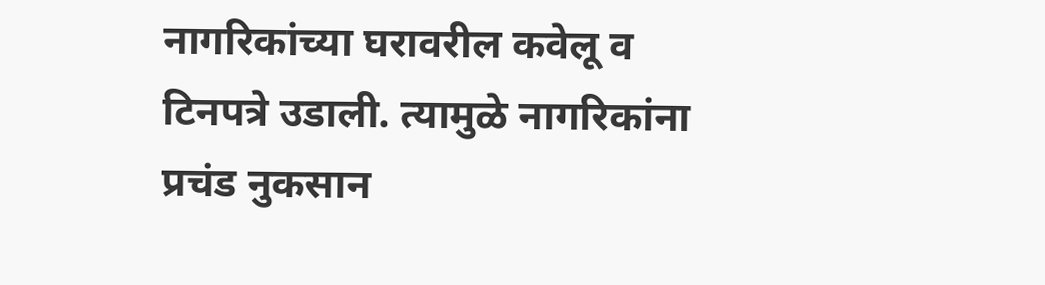नागरिकांच्या घरावरील कवेलू व टिनपत्रे उडाली. त्यामुळे नागरिकांना प्रचंड नुकसान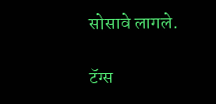सोसावे लागले.

टॅग्स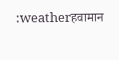:weatherहवामान